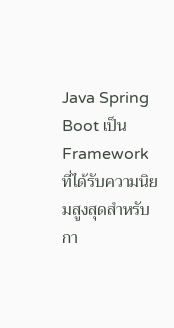Java Spring Boot เป็น Framework ที่ได้รับความนิยมสูงสุดสำหรับกา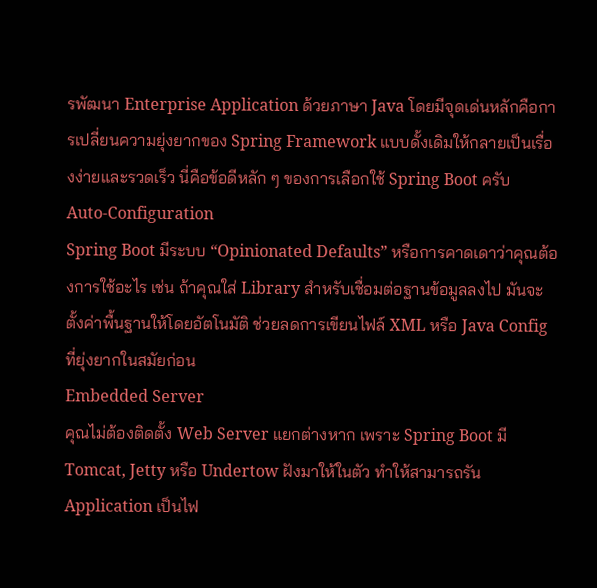รพัฒนา Enterprise Application ด้วยภาษา Java โดยมีจุดเด่นหลักคือการเปลี่ยนความยุ่งยากของ Spring Framework แบบดั้งเดิมให้กลายเป็นเรื่องง่ายและรวดเร็ว นี่คือข้อดีหลัก ๆ ของการเลือกใช้ Spring Boot ครับ
Auto-Configuration
Spring Boot มีระบบ “Opinionated Defaults” หรือการคาดเดาว่าคุณต้องการใช้อะไร เช่น ถ้าคุณใส่ Library สำหรับเชื่อมต่อฐานข้อมูลลงไป มันจะตั้งค่าพื้นฐานให้โดยอัตโนมัติ ช่วยลดการเขียนไฟล์ XML หรือ Java Config ที่ยุ่งยากในสมัยก่อน
Embedded Server
คุณไม่ต้องติดตั้ง Web Server แยกต่างหาก เพราะ Spring Boot มี Tomcat, Jetty หรือ Undertow ฝังมาให้ในตัว ทำให้สามารถรัน Application เป็นไฟ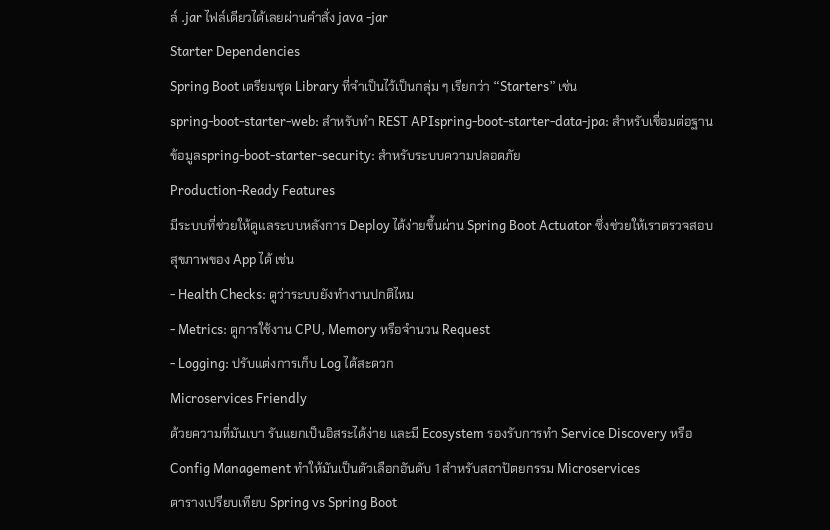ล์ .jar ไฟล์เดียวได้เลยผ่านคำสั่ง java -jar
Starter Dependencies
Spring Boot เตรียมชุด Library ที่จำเป็นไว้เป็นกลุ่ม ๆ เรียกว่า “Starters” เช่น
spring-boot-starter-web: สำหรับทำ REST APIspring-boot-starter-data-jpa: สำหรับเชื่อมต่อฐานข้อมูลspring-boot-starter-security: สำหรับระบบความปลอดภัย
Production-Ready Features
มีระบบที่ช่วยให้ดูแลระบบหลังการ Deploy ได้ง่ายขึ้นผ่าน Spring Boot Actuator ซึ่งช่วยให้เราตรวจสอบสุขภาพของ App ได้ เช่น
- Health Checks: ดูว่าระบบยังทำงานปกติไหม
- Metrics: ดูการใช้งาน CPU, Memory หรือจำนวน Request
- Logging: ปรับแต่งการเก็บ Log ได้สะดวก
Microservices Friendly
ด้วยความที่มันเบา รันแยกเป็นอิสระได้ง่าย และมี Ecosystem รองรับการทำ Service Discovery หรือ Config Management ทำให้มันเป็นตัวเลือกอันดับ 1 สำหรับสถาปัตยกรรม Microservices
ตารางเปรียบเทียบ Spring vs Spring Boot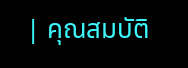| คุณสมบัติ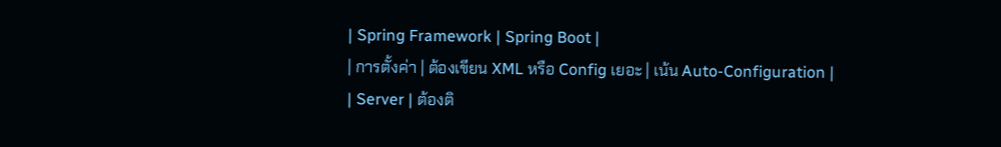| Spring Framework | Spring Boot |
| การตั้งค่า | ต้องเขียน XML หรือ Config เยอะ | เน้น Auto-Configuration |
| Server | ต้องติ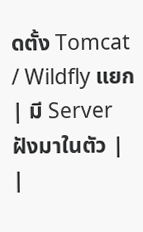ดตั้ง Tomcat / Wildfly แยก | มี Server ฝังมาในตัว |
|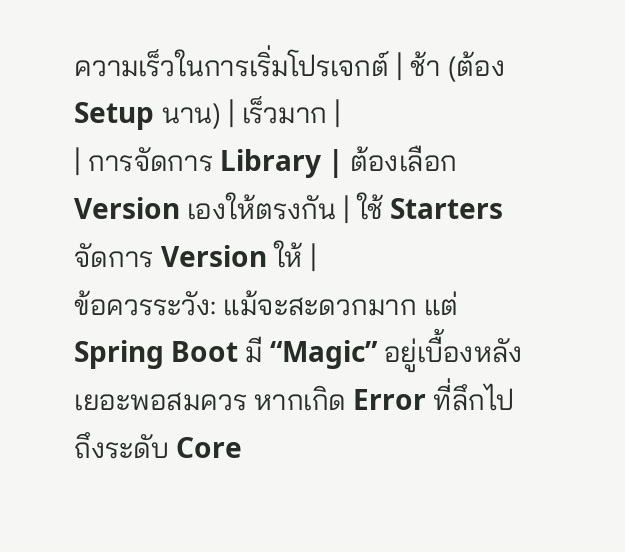ความเร็วในการเริ่มโปรเจกต์ | ช้า (ต้อง Setup นาน) | เร็วมาก |
| การจัดการ Library | ต้องเลือก Version เองให้ตรงกัน | ใช้ Starters จัดการ Version ให้ |
ข้อควรระวัง: แม้จะสะดวกมาก แต่ Spring Boot มี “Magic” อยู่เบื้องหลังเยอะพอสมควร หากเกิด Error ที่ลึกไปถึงระดับ Core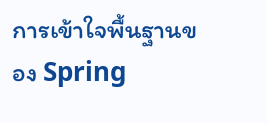การเข้าใจพื้นฐานของ Spring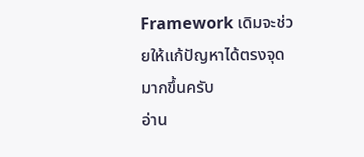Framework เดิมจะช่วยให้แก้ปัญหาได้ตรงจุดมากขึ้นครับ
อ่าน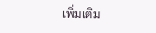เพิ่มเติม